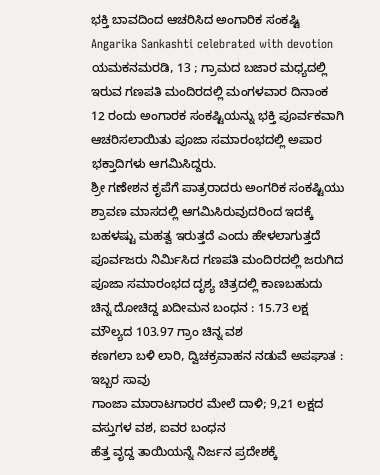ಭಕ್ತಿ ಬಾವದಿಂದ ಆಚರಿಸಿದ ಅಂಗಾರಿಕ ಸಂಕಷ್ಟಿ
Angarika Sankashti celebrated with devotion
ಯಮಕನಮರಡಿ, 13 ; ಗ್ರಾಮದ ಬಜಾರ ಮಧ್ಯದಲ್ಲಿ ಇರುವ ಗಣಪತಿ ಮಂದಿರದಲ್ಲಿ ಮಂಗಳವಾರ ದಿನಾಂಕ 12 ರಂದು ಅಂಗಾರಕ ಸಂಕಷ್ಟಿಯನ್ನು ಭಕ್ತಿ ಪೂರ್ವಕವಾಗಿ ಆಚರಿಸಲಾಯಿತು ಪೂಜಾ ಸಮಾರಂಭದಲ್ಲಿ ಅಪಾರ ಭಕ್ತಾದಿಗಳು ಆಗಮಿಸಿದ್ದರು.
ಶ್ರೀ ಗಣೇಶನ ಕೃಪೆಗೆ ಪಾತ್ರರಾದರು ಅಂಗರಿಕ ಸಂಕಷ್ಟಿಯು ಶ್ರಾವಣ ಮಾಸದಲ್ಲಿ ಆಗಮಿಸಿರುವುದರಿಂದ ಇದಕ್ಕೆ ಬಹಳಷ್ಟು ಮಹತ್ವ ಇರುತ್ತದೆ ಎಂದು ಹೇಳಲಾಗುತ್ತದೆ ಪೂರ್ವಜರು ನಿರ್ಮಿಸಿದ ಗಣಪತಿ ಮಂದಿರದಲ್ಲಿ ಜರುಗಿದ ಪೂಜಾ ಸಮಾರಂಭದ ದೃಶ್ಯ ಚಿತ್ರದಲ್ಲಿ ಕಾಣಬಹುದು
ಚಿನ್ನ ದೋಚಿದ್ದ ಖದೀಮನ ಬಂಧನ : 15.73 ಲಕ್ಷ ಮೌಲ್ಯದ 103.97 ಗ್ರಾಂ ಚಿನ್ನ ವಶ
ಕಣಗಲಾ ಬಳಿ ಲಾರಿ, ದ್ವಿಚಕ್ರವಾಹನ ನಡುವೆ ಅಪಘಾತ : ಇಬ್ಬರ ಸಾವು
ಗಾಂಜಾ ಮಾರಾಟಗಾರರ ಮೇಲೆ ದಾಳಿ; 9,21 ಲಕ್ಷದ ವಸ್ತುಗಳ ವಶ, ಐವರ ಬಂಧನ
ಹೆತ್ತ ವೃದ್ದ ತಾಯಿಯನ್ನೆ ನಿರ್ಜನ ಪ್ರದೇಶಕ್ಕೆ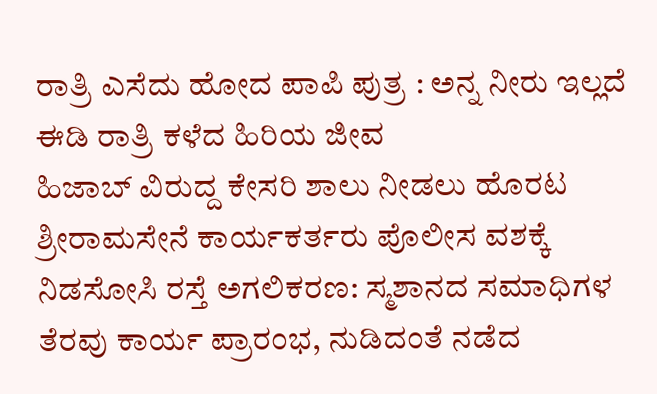ರಾತ್ರಿ ಎಸೆದು ಹೋದ ಪಾಪಿ ಪುತ್ರ : ಅನ್ನ ನೀರು ಇಲ್ಲದೆ ಈಡಿ ರಾತ್ರಿ ಕಳೆದ ಹಿರಿಯ ಜೀವ
ಹಿಜಾಬ್ ವಿರುದ್ದ ಕೇಸರಿ ಶಾಲು ನೀಡಲು ಹೊರಟ ಶ್ರೀರಾಮಸೇನೆ ಕಾರ್ಯಕರ್ತರು ಪೊಲೀಸ ವಶಕ್ಕೆ
ನಿಡಸೋಸಿ ರಸ್ತೆ ಅಗಲಿಕರಣ: ಸ್ಮಶಾನದ ಸಮಾಧಿಗಳ ತೆರವು ಕಾರ್ಯ ಪ್ರಾರಂಭ, ನುಡಿದಂತೆ ನಡೆದ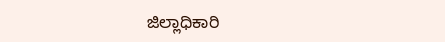ಜಿಲ್ಲಾಧಿಕಾರಿ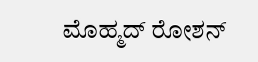ಮೊಹ್ಮದ್ ರೋಶನ್